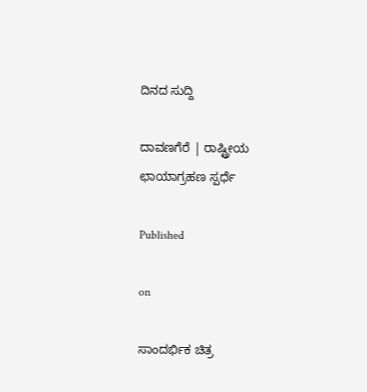ದಿನದ ಸುದ್ದಿ

ದಾವಣಗೆರೆ | ರಾಷ್ಟ್ರೀಯ ಛಾಯಾಗ್ರಹಣ ಸ್ಪರ್ಧೆ

Published

on

ಸಾಂದರ್ಭಿಕ ಚಿತ್ರ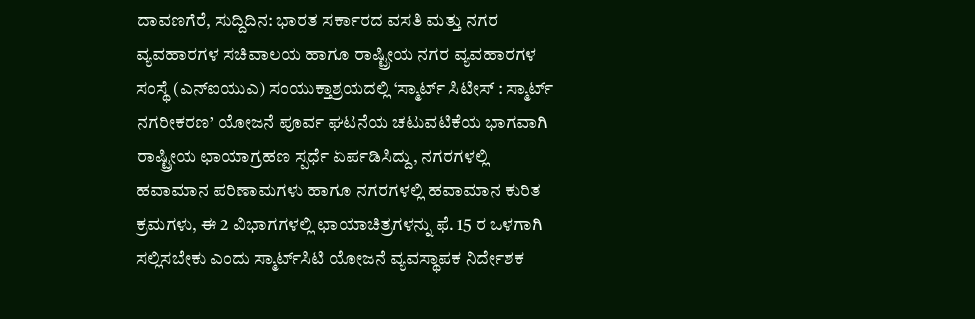ದಾವಣಗೆರೆ, ಸುದ್ದಿದಿನ: ಭಾರತ ಸರ್ಕಾರದ ವಸತಿ ಮತ್ತು ನಗರ ವ್ಯವಹಾರಗಳ ಸಚಿವಾಲಯ ಹಾಗೂ ರಾಷ್ಟ್ರೀಯ ನಗರ ವ್ಯವಹಾರಗಳ ಸಂಸ್ಥೆ (ಎನ್‍ಐಯುಎ) ಸಂಯುಕ್ತಾಶ್ರಯದಲ್ಲಿ ‘ಸ್ಮಾರ್ಟ್ ಸಿಟೀಸ್ : ಸ್ಮಾರ್ಟ್ ನಗರೀಕರಣ’ ಯೋಜನೆ ಪೂರ್ವ ಘಟನೆಯ ಚಟುವಟಿಕೆಯ ಭಾಗವಾಗಿ ರಾಷ್ಟ್ರೀಯ ಛಾಯಾಗ್ರಹಣ ಸ್ಪರ್ಧೆ ಏರ್ಪಡಿಸಿದ್ದು, ನಗರಗಳಲ್ಲಿ ಹವಾಮಾನ ಪರಿಣಾಮಗಳು ಹಾಗೂ ನಗರಗಳಲ್ಲಿ ಹವಾಮಾನ ಕುರಿತ ಕ್ರಮಗಳು, ಈ 2 ವಿಭಾಗಗಳಲ್ಲಿ ಛಾಯಾಚಿತ್ರಗಳನ್ನು ಫೆ. 15 ರ ಒಳಗಾಗಿ ಸಲ್ಲಿಸಬೇಕು ಎಂದು ಸ್ಮಾರ್ಟ್‍ಸಿಟಿ ಯೋಜನೆ ವ್ಯವಸ್ಥಾಪಕ ನಿರ್ದೇಶಕ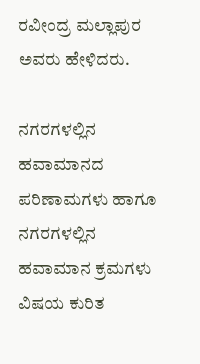ರವೀಂದ್ರ ಮಲ್ಲಾಪುರ ಅವರು ಹೇಳಿದರು.

ನಗರಗಳಲ್ಲಿನ ಹವಾಮಾನದ ಪರಿಣಾಮಗಳು ಹಾಗೂ ನಗರಗಳಲ್ಲಿನ ಹವಾಮಾನ ಕ್ರಮಗಳು ವಿಷಯ ಕುರಿತ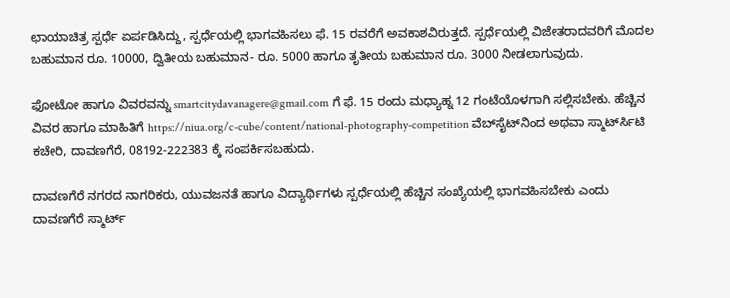ಛಾಯಾಚಿತ್ರ ಸ್ಪರ್ಧೆ ಏರ್ಪಡಿಸಿದ್ದು, ಸ್ಪರ್ಧೆಯಲ್ಲಿ ಭಾಗವಹಿಸಲು ಫೆ. 15 ರವರೆಗೆ ಅವಕಾಶವಿರುತ್ತದೆ. ಸ್ಪರ್ಧೆಯಲ್ಲಿ ವಿಜೇತರಾದವರಿಗೆ ಮೊದಲ ಬಹುಮಾನ ರೂ. 10000, ದ್ವಿತೀಯ ಬಹುಮಾನ- ರೂ. 5000 ಹಾಗೂ ತೃತೀಯ ಬಹುಮಾನ ರೂ. 3000 ನೀಡಲಾಗುವುದು.

ಫೋಟೋ ಹಾಗೂ ವಿವರವನ್ನು smartcitydavanagere@gmail.com ಗೆ ಫೆ. 15 ರಂದು ಮಧ್ಯಾಹ್ನ 12 ಗಂಟೆಯೊಳಗಾಗಿ ಸಲ್ಲಿಸಬೇಕು. ಹೆಚ್ಚಿನ ವಿವರ ಹಾಗೂ ಮಾಹಿತಿಗೆ https://niua.org/c-cube/content/national-photography-competition ವೆಬ್‍ಸೈಟ್‍ನಿಂದ ಅಥವಾ ಸ್ಮಾರ್ಟ್‍ಸಿಟಿ ಕಚೇರಿ, ದಾವಣಗೆರೆ, 08192-222383 ಕ್ಕೆ ಸಂಪರ್ಕಿಸಬಹುದು.

ದಾವಣಗೆರೆ ನಗರದ ನಾಗರಿಕರು, ಯುವಜನತೆ ಹಾಗೂ ವಿದ್ಯಾರ್ಥಿಗಳು ಸ್ಪರ್ಧೆಯಲ್ಲಿ ಹೆಚ್ಚಿನ ಸಂಖ್ಯೆಯಲ್ಲಿ ಭಾಗವಹಿಸಬೇಕು ಎಂದು ದಾವಣಗೆರೆ ಸ್ಮಾರ್ಟ್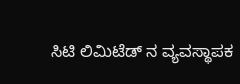ಸಿಟಿ ಲಿಮಿಟೆಡ್ ನ ವ್ಯವಸ್ಥಾಪಕ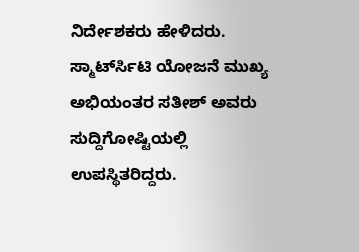ನಿರ್ದೇಶಕರು ಹೇಳಿದರು. ಸ್ಮಾರ್ಟ್‍ಸಿಟಿ ಯೋಜನೆ ಮುಖ್ಯ ಅಭಿಯಂತರ ಸತೀಶ್ ಅವರು ಸುದ್ದಿಗೋಷ್ಟಿಯಲ್ಲಿ ಉಪಸ್ಥಿತರಿದ್ದರು.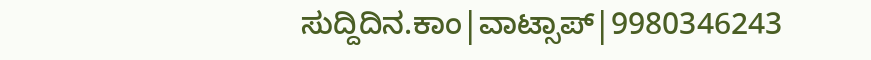ಸುದ್ದಿದಿನ.ಕಾಂ|ವಾಟ್ಸಾಪ್|9980346243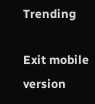Trending

Exit mobile version